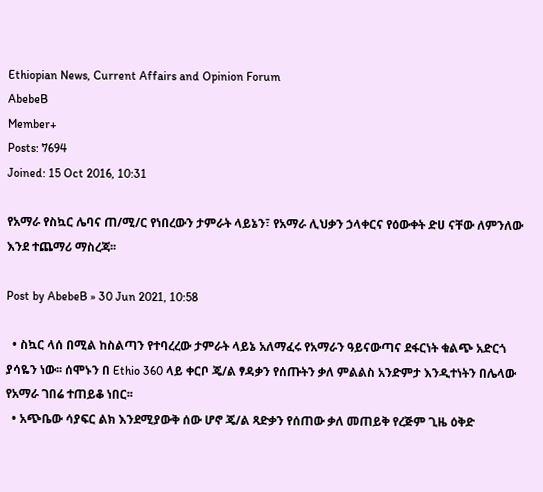Ethiopian News, Current Affairs and Opinion Forum
AbebeB
Member+
Posts: 7694
Joined: 15 Oct 2016, 10:31

የአማራ የስኳር ሌባና ጠ/ሚ/ር የነበረውን ታምራት ላይኔን፣ የአማራ ሊህቃን ኃላቀርና የዕውቀት ድሀ ናቸው ለምንለው እንደ ተጨማሪ ማስረጃ፡፡

Post by AbebeB » 30 Jun 2021, 10:58

  • ስኳር ላሰ በሚል ከስልጣን የተባረረው ታምራት ላይኔ አለማፈሩ የአማራን ዓይናውጣና ደፋርነት ቁልጭ አድርጎ ያሳዬን ነው፡፡ ሰሞኑን በ Ethio 360 ላይ ቀርቦ ጄ/ል ፃዳቃን የሰጡትን ቃለ ምልልስ አንድምታ እንዲተነትን በሌላው የአማራ ገበሬ ተጠይቆ ነበር፡፡
  • አጭቤው ሳያፍር ልክ እንደሚያውቅ ሰው ሆኖ ጄ/ል ጻድቃን የሰጠው ቃለ መጠይቅ የረጅም ጊዜ ዕቅድ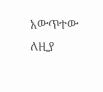አውጥተው ለዚያ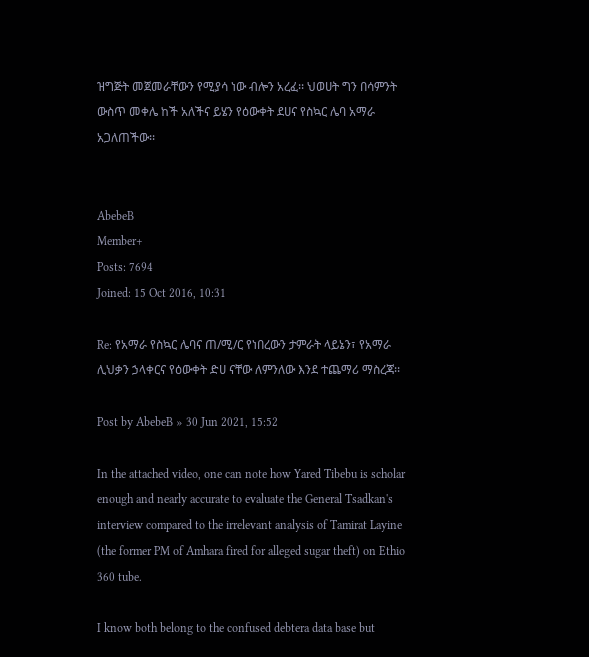ዝግጅት መጀመራቸውን የሚያሳ ነው ብሎን አረፈ፡፡ ህወሀት ግን በሳምንት ውስጥ መቀሌ ከች አለችና ይሄን የዕውቀት ደሀና የስኳር ሌባ አማራ አጋለጠችው፡፡


AbebeB
Member+
Posts: 7694
Joined: 15 Oct 2016, 10:31

Re: የአማራ የስኳር ሌባና ጠ/ሚ/ር የነበረውን ታምራት ላይኔን፣ የአማራ ሊህቃን ኃላቀርና የዕውቀት ድሀ ናቸው ለምንለው እንደ ተጨማሪ ማስረጃ፡፡

Post by AbebeB » 30 Jun 2021, 15:52

In the attached video, one can note how Yared Tibebu is scholar enough and nearly accurate to evaluate the General Tsadkan's interview compared to the irrelevant analysis of Tamirat Layine (the former PM of Amhara fired for alleged sugar theft) on Ethio 360 tube.

I know both belong to the confused debtera data base but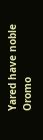Yared have noble Oromo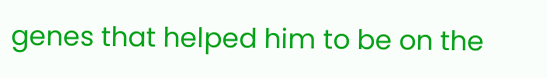genes that helped him to be on the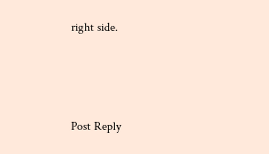right side.



Post Reply